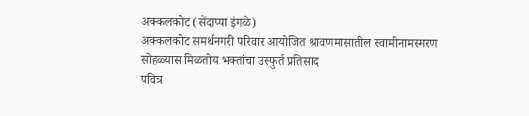अक्कलकोट (सेंदाप्पा इंगळे)
अक्कलकोट समर्थनगरी परिवार आयोजित श्रावणमासातील स्वामीनामस्मरण सोहळ्यास मिळतोय भक्तांचा उस्फुर्त प्रतिसाद
पवित्र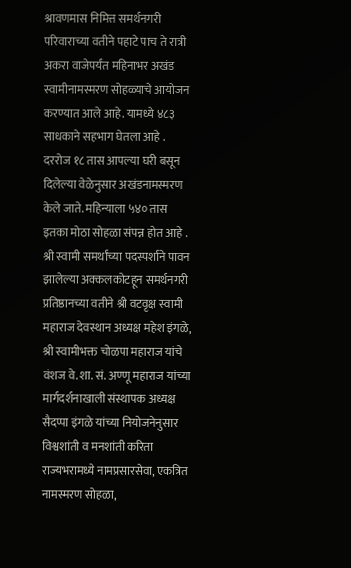श्रावणमास निमित्त समर्थनगरी परिवाराच्या वतीने पहाटे पाच ते रात्री अकरा वाजेपर्यंत महिनाभर अखंड स्वामीनामस्मरण सोहळ्याचे आयोजन करण्यात आले आहे. यामध्ये ४८३ साधकाने सहभाग घेतला आहे . दररोज १८ तास आपल्या घरी बसून दिलेल्या वेळेनुसार अखंडनामस्मरण केले जाते. महिन्याला ५४० तास इतका मोठा सोहळा संपन्न होत आहे .
श्री स्वामी समर्थांच्या पदस्पर्शाने पावन झालेल्या अक्कलकोटहून समर्थनगरी प्रतिष्ठानच्या वतीने श्री वटवृक्ष स्वामी महाराज देवस्थान अध्यक्ष महेश इंगळे, श्री स्वामीभक्त चोळपा महाराज यांचे वंशज वे.शा. सं. अण्णू महाराज यांच्या मार्गदर्शनाखाली संस्थापक अध्यक्ष सैदप्पा इंगळे यांच्या नियोजनेनुसार विश्वशांती व मनशांती करिता राज्यभरामध्ये नामप्रसारसेवा, एकत्रित नामस्मरण सोहळा,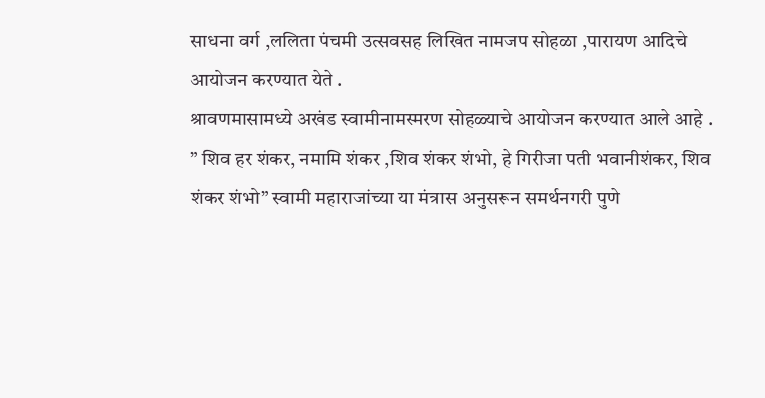साधना वर्ग ,ललिता पंचमी उत्सवसह लिखित नामजप सोहळा ,पारायण आदिचे आयोजन करण्यात येते .
श्रावणमासामध्ये अखंड स्वामीनामस्मरण सोहळ्याचे आयोजन करण्यात आले आहे .
” शिव हर शंकर, नमामि शंकर ,शिव शंकर शंभो, हे गिरीजा पती भवानीशंकर, शिव शंकर शंभो” स्वामी महाराजांच्या या मंत्रास अनुसरून समर्थनगरी पुणे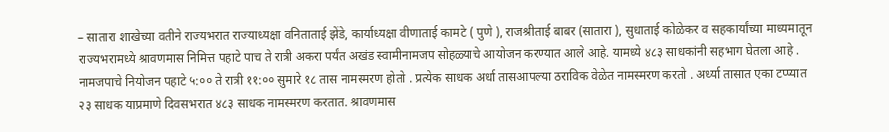– सातारा शाखेच्या वतीने राज्यभरात राज्याध्यक्षा वनिताताई झेंडे, कार्याध्यक्षा वीणाताई कामटे ( पुणे ), राजश्रीताई बाबर (सातारा ), सुधाताई कोळेकर व सहकार्यांच्या माध्यमातून राज्यभरामध्ये श्रावणमास निमित्त पहाटे पाच ते रात्री अकरा पर्यंत अखंड स्वामीनामजप सोहळ्याचे आयोजन करण्यात आले आहे. यामध्ये ४८३ साधकांनी सहभाग घेतला आहे .
नामजपाचे नियोजन पहाटे ५:०० ते रात्री ११:०० सुमारे १८ तास नामस्मरण होतो . प्रत्येक साधक अर्धा तासआपल्या ठराविक वेळेत नामस्मरण करतो . अर्ध्या तासात एका टप्प्यात २३ साधक याप्रमाणे दिवसभरात ४८३ साधक नामस्मरण करतात. श्रावणमास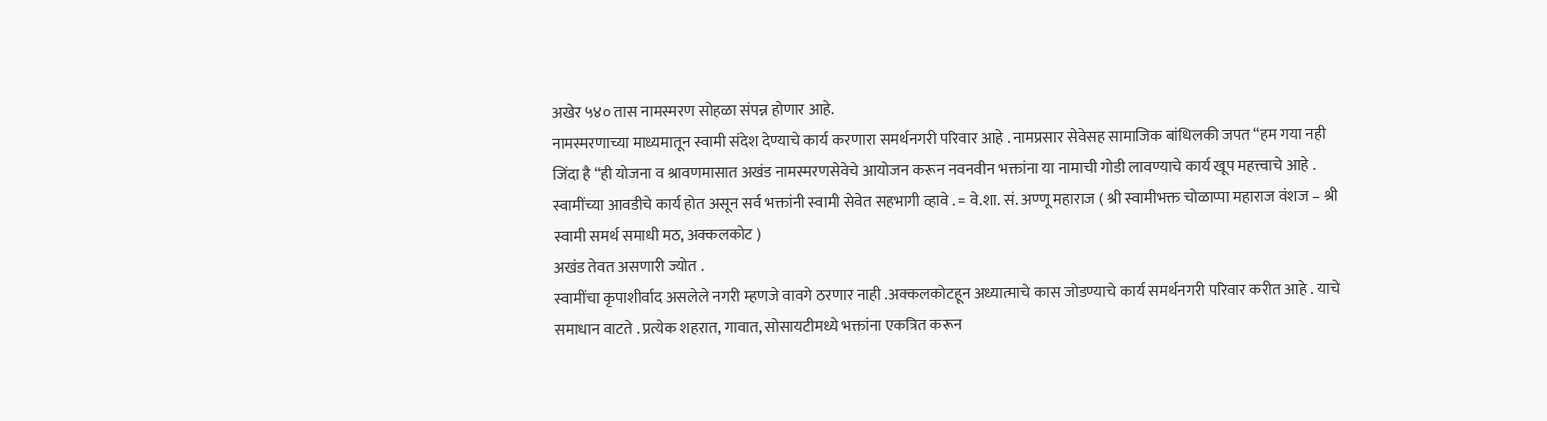अखेर ५४० तास नामस्मरण सोहळा संपन्न होणार आहे.
नामस्मरणाच्या माध्यमातून स्वामी संदेश देण्याचे कार्य करणारा समर्थनगरी परिवार आहे . नामप्रसार सेवेसह सामाजिक बांधिलकी जपत “हम गया नही जिंदा है “ही योजना व श्रावणमासात अखंड नामस्मरणसेवेचे आयोजन करून नवनवीन भक्तांना या नामाची गोडी लावण्याचे कार्य खूप महत्त्वाचे आहे . स्वामींच्या आवडीचे कार्य होत असून सर्व भक्तांनी स्वामी सेवेत सहभागी व्हावे . = वे.शा. सं. अण्णू महाराज ( श्री स्वामीभक्त चोळाप्पा महाराज वंशज – श्री स्वामी समर्थ समाधी मठ, अक्कलकोट )
अखंड तेवत असणारी ज्योत .
स्वामींचा कृपाशीर्वाद असलेले नगरी म्हणजे वावगे ठरणार नाही .अक्कलकोटहून अध्यात्माचे कास जोडण्याचे कार्य समर्थनगरी परिवार करीत आहे . याचे समाधान वाटते . प्रत्येक शहरात, गावात, सोसायटीमध्ये भक्तांना एकत्रित करून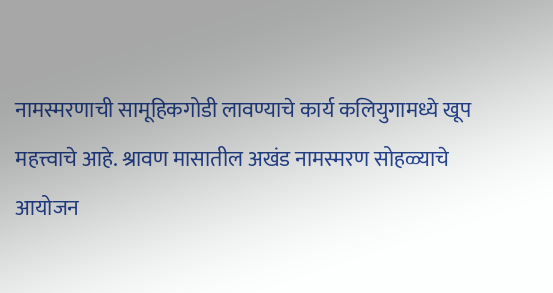नामस्मरणाची सामूहिकगोडी लावण्याचे कार्य कलियुगामध्ये खूप महत्त्वाचे आहे. श्रावण मासातील अखंड नामस्मरण सोहळ्याचे आयोजन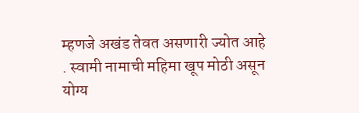म्हणजे अखंड तेवत असणारी ज्योत आहे . स्वामी नामाची महिमा खूप मोठी असून योग्य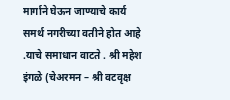मार्गाने घेऊन जाण्याचे कार्य समर्थ नगरीच्या वतीने होत आहे .याचे समाधान वाटते . श्री महेश इंगळे (चेअरमन – श्री वटवृक्ष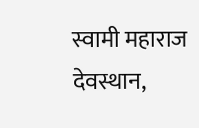स्वामी महाराज देवस्थान,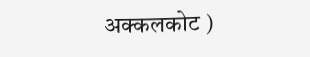अक्कलकोट )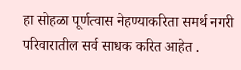हा सोहळा पूर्णत्वास नेहण्याकरिता समर्थ नगरी परिवारातील सर्व साधक करित आहेत .